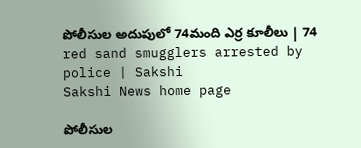పోలీసుల అదుపులో 74మంది ఎర్ర కూలీలు | 74 red sand smugglers arrested by police | Sakshi
Sakshi News home page

పోలీసుల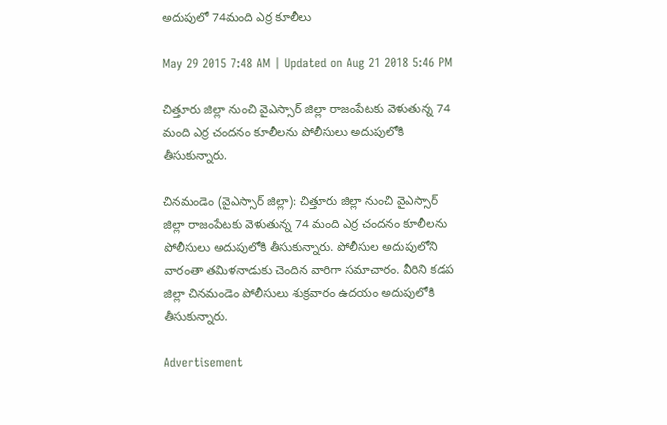అదుపులో 74మంది ఎర్ర కూలీలు

May 29 2015 7:48 AM | Updated on Aug 21 2018 5:46 PM

చిత్తూరు జిల్లా నుంచి వైఎస్సార్ జిల్లా రాజంపేటకు వెళుతున్న 74 మంది ఎర్ర చందనం కూలీలను పోలీసులు అదుపులోకి తీసుకున్నారు.

చినమండెం (వైఎస్సార్ జిల్లా): చిత్తూరు జిల్లా నుంచి వైఎస్సార్ జిల్లా రాజంపేటకు వెళుతున్న 74 మంది ఎర్ర చందనం కూలీలను పోలీసులు అదుపులోకి తీసుకున్నారు. పోలీసుల అదుపులోని వారంతా తమిళనాడుకు చెందిన వారిగా సమాచారం. వీరిని కడప జిల్లా చినమండెం పోలీసులు శుక్రవారం ఉదయం అదుపులోకి తీసుకున్నారు.

Advertisement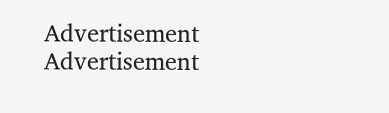Advertisement
Advertisement